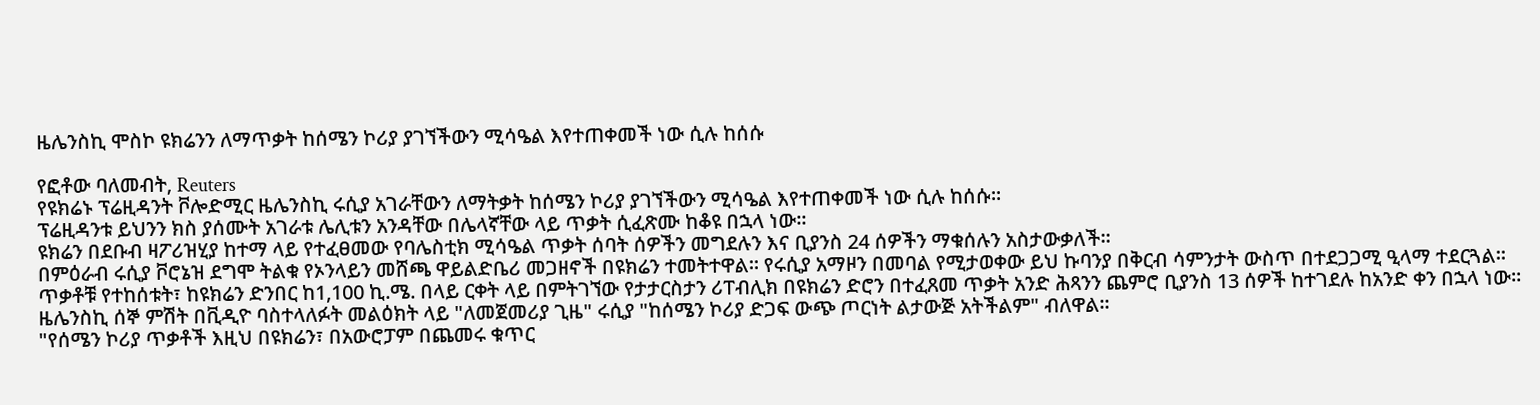ዜሌንስኪ ሞስኮ ዩክሬንን ለማጥቃት ከሰሜን ኮሪያ ያገኘችውን ሚሳዔል እየተጠቀመች ነው ሲሉ ከሰሱ

የፎቶው ባለመብት, Reuters
የዩክሬኑ ፕሬዚዳንት ቮሎድሚር ዜሌንስኪ ሩሲያ አገራቸውን ለማትቃት ከሰሜን ኮሪያ ያገኘችውን ሚሳዔል እየተጠቀመች ነው ሲሉ ከሰሱ።
ፕሬዚዳንቱ ይህንን ክስ ያሰሙት አገራቱ ሌሊቱን አንዳቸው በሌላኛቸው ላይ ጥቃት ሲፈጽሙ ከቆዩ በኋላ ነው።
ዩክሬን በደቡብ ዛፖሪዝሂያ ከተማ ላይ የተፈፀመው የባሌስቲክ ሚሳዔል ጥቃት ሰባት ሰዎችን መግደሉን እና ቢያንስ 24 ሰዎችን ማቁሰሉን አስታውቃለች።
በምዕራብ ሩሲያ ቮሮኔዝ ደግሞ ትልቁ የኦንላይን መሸጫ ዋይልድቤሪ መጋዘኖች በዩክሬን ተመትተዋል። የሩሲያ አማዞን በመባል የሚታወቀው ይህ ኩባንያ በቅርብ ሳምንታት ውስጥ በተደጋጋሚ ዒላማ ተደርጓል።
ጥቃቶቹ የተከሰቱት፣ ከዩክሬን ድንበር ከ1,100 ኪ.ሜ. በላይ ርቀት ላይ በምትገኘው የታታርስታን ሪፐብሊክ በዩክሬን ድሮን በተፈጸመ ጥቃት አንድ ሕጻንን ጨምሮ ቢያንስ 13 ሰዎች ከተገደሉ ከአንድ ቀን በኋላ ነው።
ዜሌንስኪ ሰኞ ምሽት በቪዲዮ ባስተላለፉት መልዕክት ላይ "ለመጀመሪያ ጊዜ" ሩሲያ "ከሰሜን ኮሪያ ድጋፍ ውጭ ጦርነት ልታውጅ አትችልም" ብለዋል።
"የሰሜን ኮሪያ ጥቃቶች እዚህ በዩክሬን፣ በአውሮፓም በጨመሩ ቁጥር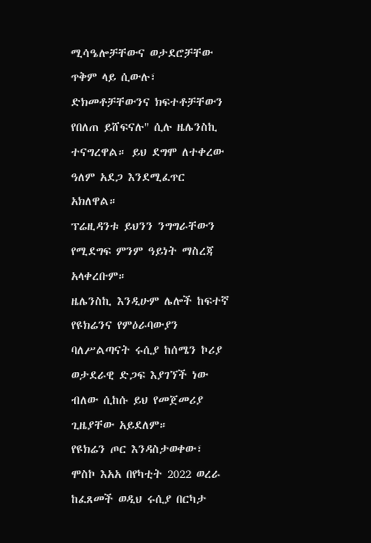ሚሳዔሎቻቸውና ወታደሮቻቸው ጥቅም ላይ ሲውሉ፣ ድክመቶቻቸውንና ክፍተቶቻቸውን የበለጠ ይሸፍናሉ" ሲሉ ዜሌንስኪ ተናግረዋል። ይህ ደግሞ ለተቀረው ዓለም አደጋ እንደሚፈጥር አክለዋል።
ፕሬዚዳንቱ ይህንን ንግግራቸውን የሚደግፍ ምንም ዓይነት ማስረጃ አላቀረቡም።
ዜሌንስኪ እንዲሁም ሌሎች ከፍተኛ የዩክሬንና የምዕራባውያን ባለሥልጣናት ሩሲያ ከሰሜን ኮሪያ ወታደራዊ ድጋፍ እያገኘች ነው ብለው ሲከሱ ይህ የመጀመሪያ ጊዜያቸው አይደለም።
የዩክሬን ጦር እንዳስታወቀው፣ ሞስኮ እአአ በየካቲት 2022 ወረራ ከፈጸመች ወዲህ ሩሲያ በርካታ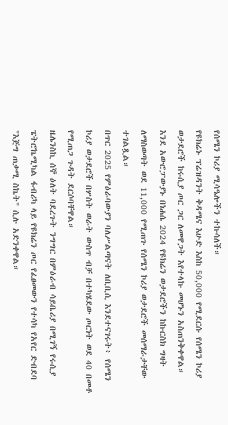የሰሜን ኮሪያ ሚሳዔሎችን ተኩሳለች።
የዩክሬኑ ፕሬዝዳንት ቅዳሜና እሁድ እስከ 50,000 የሚደርሱ የሰሜን ኮሪያ ወታደሮች ከሩሲያ ጦር ጋር ለመዋጋት እየተላኩ መሆኑን አስጠንቅቀዋል።
እንደ አውሮፓውያኑ በነሐሴ 2024 የዩክሬን ወታደሮችን ከኩርስክ ግዛት ለማስወጣት ወደ 11,000 የሚጠጉ የሰሜን ኮሪያ ወታደሮች መሰማራታቸው ተገልጿል።
በጥር 2025 የምዕራባውያን ባለሥልጣናት ለቢቢሲ እንደተናገሩት፥ የሰሜን ኮሪያ ወታደሮች በሦስት ወራት ውስጥ ብቻ በተካሄደው ጦርነት ወደ 40 በመቶ የሚጠጋ ጉዳት ደርሶባቸዋል።
ዜሌንስኪ ሰኞ ዕለት ባደረጉት ንግግር በምዕራብ ሳይቤሪያ በሚገኝ የሩሲያ ፔትሮኬሚካል ፋብሪካ ላይ የዩክሬን ጦር የፈፀመውን የተሳካ የአየር ድብደባ "እጅግ ጠቃሚ ስኬት" ሲሉ አድንቀዋል።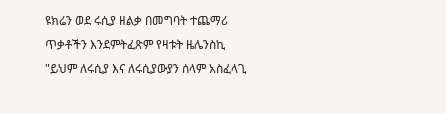ዩክሬን ወደ ሩሲያ ዘልቃ በመግባት ተጨማሪ ጥቃቶችን እንደምትፈጽም የዛቱት ዜሌንስኪ "ይህም ለሩሲያ እና ለሩሲያውያን ሰላም አስፈላጊ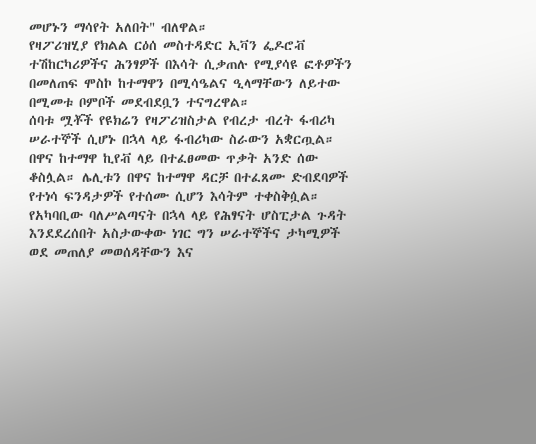መሆኑን ማሳየት አለበት" ብለዋል።
የዛፖሪዝሂያ የክልል ርዕሰ መስተዳድር ኢቫን ፌዶሮቭ ተሽከርካሪዎችና ሕንፃዎች በእሳት ሲቃጠሉ የሚያሳዩ ፎቶዎችን በመለጠፍ ሞስኮ ከተማዋን በሚሳዔልና ዒላማቸውን ለይተው በሚመቱ ቦምቦች መደብደቧን ተናግረዋል።
ሰባቱ ሟቾች የዩክሬን የዛፖሪዝስታል የብረታ ብረት ፋብሪካ ሠራተኞች ሲሆኑ በኋላ ላይ ፋብሪካው ስራውን አቋርጧል።
በዋና ከተማዋ ኪየቭ ላይ በተፈፀመው ጥቃት አንድ ሰው ቆስሏል። ሌሊቱን በዋና ከተማዋ ዳርቻ በተፈጸሙ ድብደባዎች የተነሳ ፍንዳታዎች የተሰሙ ሲሆን እሳትም ተቀስቅሷል።
የአካባቢው ባለሥልጣናት በኋላ ላይ የሕፃናት ሆስፒታል ጉዳት እንደደረሰበት አስታውቀው ነገር ግን ሠራተኞችና ታካሚዎች ወደ መጠለያ መወሰዳቸውን እና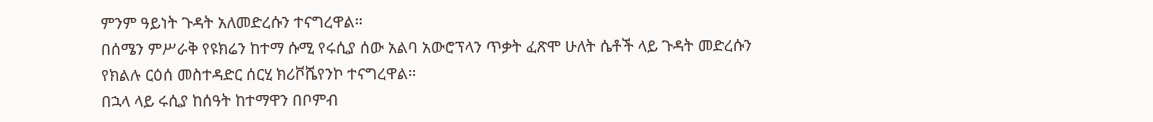ምንም ዓይነት ጉዳት አለመድረሱን ተናግረዋል።
በሰሜን ምሥራቅ የዩክሬን ከተማ ሱሚ የሩሲያ ሰው አልባ አውሮፕላን ጥቃት ፈጽሞ ሁለት ሴቶች ላይ ጉዳት መድረሱን የክልሉ ርዕሰ መስተዳድር ሰርሂ ክሪቮሼየንኮ ተናግረዋል።
በኋላ ላይ ሩሲያ ከሰዓት ከተማዋን በቦምብ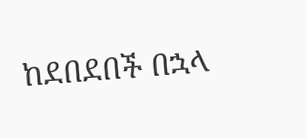ከደበደበች በኋላ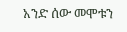አንድ ሰው መሞቱን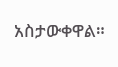አስታውቀዋል።